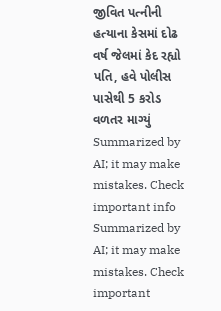જીવિત પત્નીની હત્યાના કેસમાં દોઢ વર્ષ જેલમાં કેદ રહ્યો પતિ, હવે પોલીસ પાસેથી 5 કરોડ વળતર માગ્યું
Summarized by AI; it may make mistakes. Check important info
Summarized by AI; it may make mistakes. Check important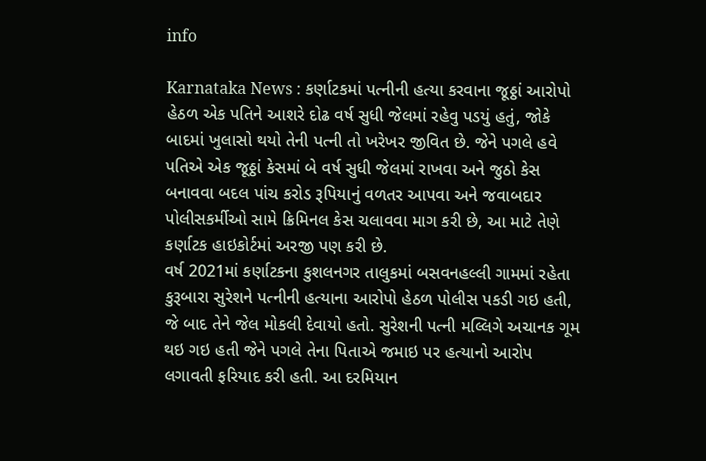info

Karnataka News : કર્ણાટકમાં પત્નીની હત્યા કરવાના જૂઠ્ઠાં આરોપો હેઠળ એક પતિને આશરે દોઢ વર્ષ સુધી જેલમાં રહેવુ પડયું હતું, જોકે બાદમાં ખુલાસો થયો તેની પત્ની તો ખરેખર જીવિત છે. જેને પગલે હવે પતિએ એક જૂઠ્ઠાં કેસમાં બે વર્ષ સુધી જેલમાં રાખવા અને જુઠો કેસ બનાવવા બદલ પાંચ કરોડ રૂપિયાનું વળતર આપવા અને જવાબદાર પોલીસકર્મીઓ સામે ક્રિમિનલ કેસ ચલાવવા માગ કરી છે, આ માટે તેણે કર્ણાટક હાઇકોર્ટમાં અરજી પણ કરી છે.
વર્ષ 2021માં કર્ણાટકના કુશલનગર તાલુકમાં બસવનહલ્લી ગામમાં રહેતા કુરૂબારા સુરેશને પત્નીની હત્યાના આરોપો હેઠળ પોલીસ પકડી ગઇ હતી, જે બાદ તેને જેલ મોકલી દેવાયો હતો. સુરેશની પત્ની મલ્લિગે અચાનક ગૂમ થઇ ગઇ હતી જેને પગલે તેના પિતાએ જમાઇ પર હત્યાનો આરોપ લગાવતી ફરિયાદ કરી હતી. આ દરમિયાન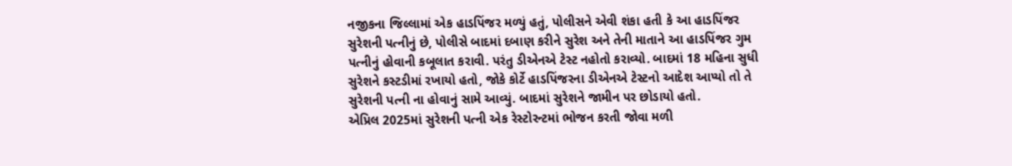નજીકના જિલ્લામાં એક હાડપિંજર મળ્યું હતું, પોલીસને એવી શંકા હતી કે આ હાડપિંજર સુરેશની પત્નીનું છે, પોલીસે બાદમાં દબાણ કરીને સુરેશ અને તેની માતાને આ હાડપિંજર ગુમ પત્નીનું હોવાની કબૂલાત કરાવી. પરંતુ ડીએનએ ટેસ્ટ નહોતો કરાવ્યો. બાદમાં 18 મહિના સુધી સુરેશને કસ્ટડીમાં રખાયો હતો, જોકે કોર્ટે હાડપિંજરના ડીએનએ ટેસ્ટનો આદેશ આપ્યો તો તે સુરેશની પત્ની ના હોવાનું સામે આવ્યું. બાદમાં સુરેશને જામીન પર છોડાયો હતો.
એપ્રિલ 2025માં સુરેશની પત્ની એક રેસ્ટોરન્ટમાં ભોજન કરતી જોવા મળી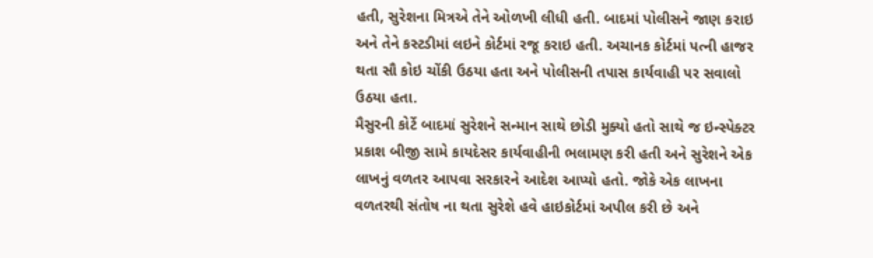હતી, સુરેશના મિત્રએ તેને ઓળખી લીધી હતી. બાદમાં પોલીસને જાણ કરાઇ અને તેને કસ્ટડીમાં લઇને કોર્ટમાં રજૂ કરાઇ હતી. અચાનક કોર્ટમાં પત્ની હાજર થતા સૌ કોઇ ચોંકી ઉઠયા હતા અને પોલીસની તપાસ કાર્યવાહી પર સવાલો ઉઠયા હતા.
મૈસુરની કોર્ટે બાદમાં સુરેશને સન્માન સાથે છોડી મુક્યો હતો સાથે જ ઇન્સ્પેક્ટર પ્રકાશ બીજી સામે કાયદેસર કાર્યવાહીની ભલામણ કરી હતી અને સુરેશને એક લાખનું વળતર આપવા સરકારને આદેશ આપ્યો હતો. જોકે એક લાખના વળતરથી સંતોષ ના થતા સુરેશે હવે હાઇકોર્ટમાં અપીલ કરી છે અને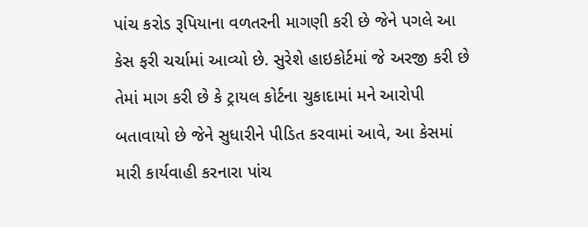પાંચ કરોડ રૂપિયાના વળતરની માગણી કરી છે જેને પગલે આ કેસ ફરી ચર્ચામાં આવ્યો છે. સુરેશે હાઇકોર્ટમાં જે અરજી કરી છે તેમાં માગ કરી છે કે ટ્રાયલ કોર્ટના ચુકાદામાં મને આરોપી બતાવાયો છે જેને સુધારીને પીડિત કરવામાં આવે, આ કેસમાં મારી કાર્યવાહી કરનારા પાંચ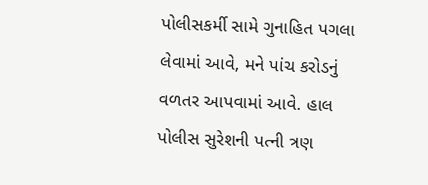પોલીસકર્મી સામે ગુનાહિત પગલા લેવામાં આવે, મને પાંચ કરોડનું વળતર આપવામાં આવે. હાલ પોલીસ સુરેશની પત્ની ત્રણ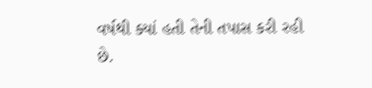વર્ષથી ક્યાં હતી તેની તપાસ કરી રહી છે.